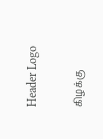Header Logo

கிழக்கு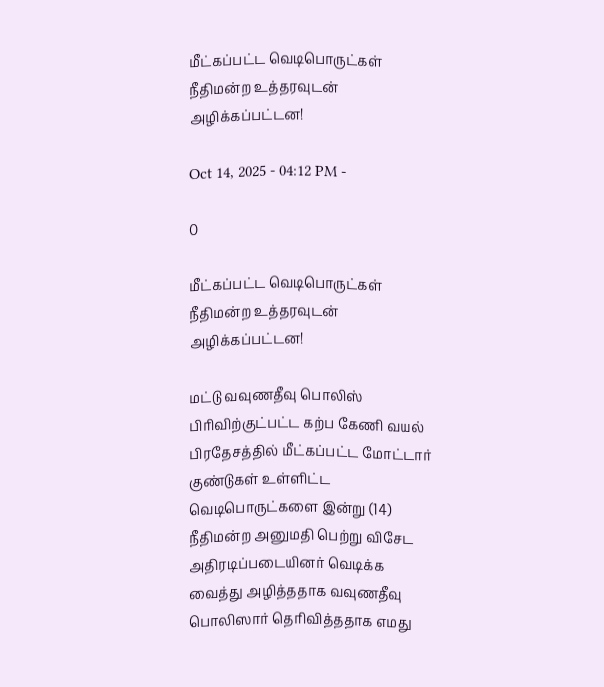மீட்கப்பட்ட வெடிபொருட்கள் நீதிமன்ற உத்தரவுடன் அழிக்கப்பட்டன!

Oct 14, 2025 - 04:12 PM -

0

மீட்கப்பட்ட வெடிபொருட்கள் நீதிமன்ற உத்தரவுடன் அழிக்கப்பட்டன!

மட்டு வவுணதீவு பொலிஸ் பிரிவிற்குட்பட்ட கற்ப கேணி வயல் பிரதேசத்தில் மீட்கப்பட்ட மோட்டார் குண்டுகள் உள்ளிட்ட வெடிபொருட்களை இன்று (14) நீதிமன்ற அனுமதி பெற்று விசேட அதிரடிப்படையினர் வெடிக்க வைத்து அழித்ததாக வவுணதீவு பொலிஸார் தெரிவித்ததாக எமது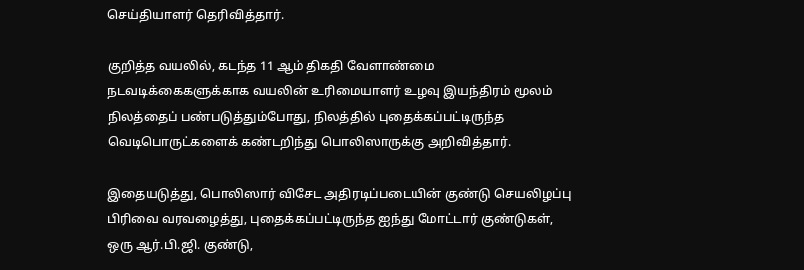செய்தியாளர் தெரிவித்தார்.

குறித்த வயலில், கடந்த 11 ஆம் திகதி வேளாண்மை நடவடிக்கைகளுக்காக வயலின் உரிமையாளர் உழவு இயந்திரம் மூலம் நிலத்தைப் பண்படுத்தும்போது, நிலத்தில் புதைக்கப்பட்டிருந்த வெடிபொருட்களைக் கண்டறிந்து பொலிஸாருக்கு அறிவித்தார்.

இதையடுத்து, பொலிஸார் விசேட அதிரடிப்படையின் குண்டு செயலிழப்பு பிரிவை வரவழைத்து, புதைக்கப்பட்டிருந்த ஐந்து மோட்டார் குண்டுகள், ஒரு ஆர்.பி.ஜி. குண்டு,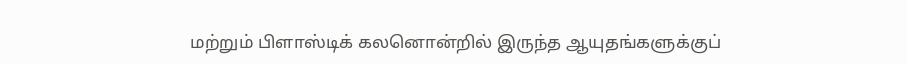மற்றும் பிளாஸ்டிக் கலனொன்றில் இருந்த ஆயுதங்களுக்குப்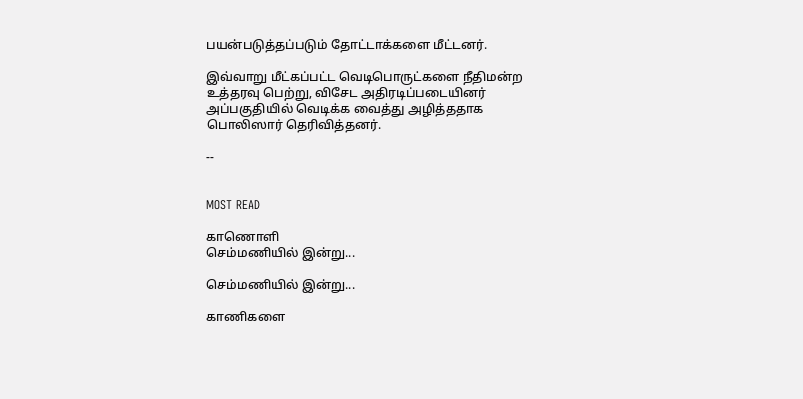பயன்படுத்தப்படும் தோட்டாக்களை மீட்டனர்.

இவ்வாறு மீட்கப்பட்ட வெடிபொருட்களை நீதிமன்ற உத்தரவு பெற்று, விசேட அதிரடிப்படையினர் அப்பகுதியில் வெடிக்க வைத்து அழித்ததாக பொலிஸார் தெரிவித்தனர்.

--


MOST READ

காணொளி
செம்மணியில் இன்று...

செம்மணியில் இன்று...

காணிகளை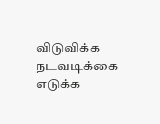விடுவிக்க நடவடிக்கை எடுக்க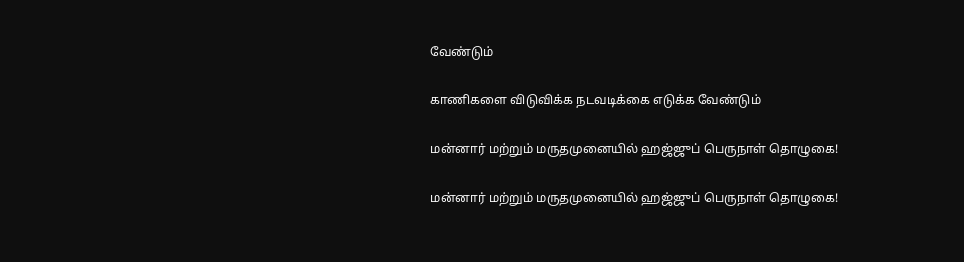வேண்டும்

காணிகளை விடுவிக்க நடவடிக்கை எடுக்க வேண்டும்

மன்னார் மற்றும் மருதமுனையில் ஹஜ்ஜுப் பெருநாள் தொழுகை!

மன்னார் மற்றும் மருதமுனையில் ஹஜ்ஜுப் பெருநாள் தொழுகை!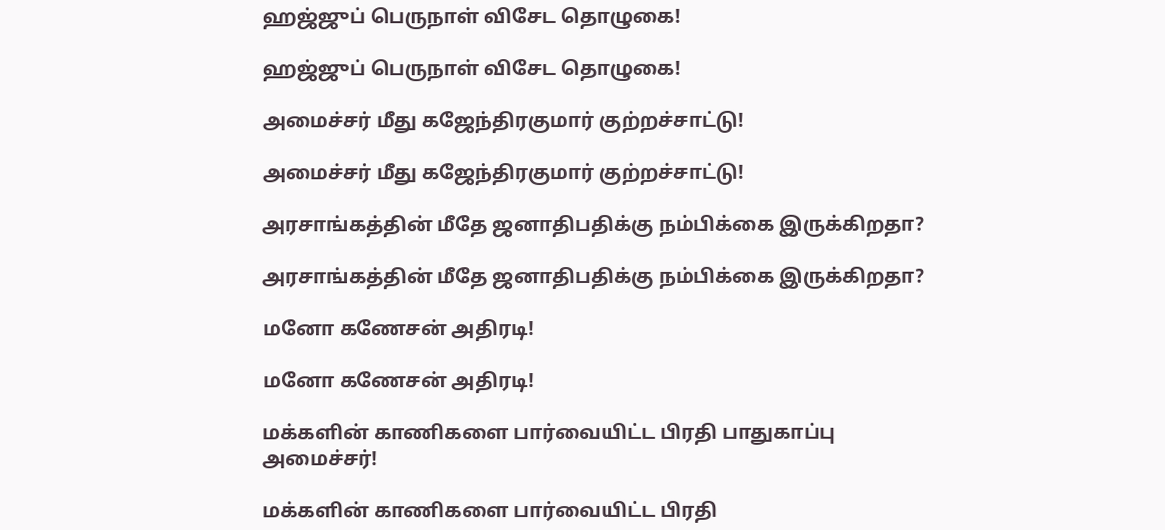ஹஜ்ஜுப் பெருநாள் விசேட தொழுகை!

ஹஜ்ஜுப் பெருநாள் விசேட தொழுகை!

அமைச்சர் மீது கஜேந்திரகுமார் குற்றச்சாட்டு!

அமைச்சர் மீது கஜேந்திரகுமார் குற்றச்சாட்டு!

அரசாங்கத்தின் மீதே ஜனாதிபதிக்கு நம்பிக்கை இருக்கிறதா?

அரசாங்கத்தின் மீதே ஜனாதிபதிக்கு நம்பிக்கை இருக்கிறதா?

மனோ கணேசன் அதிரடி!

மனோ கணேசன் அதிரடி!

மக்களின் காணிகளை பார்வையிட்ட பிரதி பாதுகாப்பு அமைச்சர்!

மக்களின் காணிகளை பார்வையிட்ட பிரதி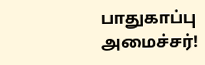பாதுகாப்பு அமைச்சர்!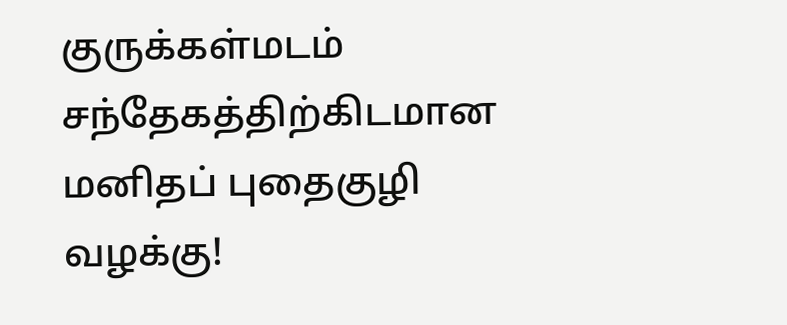குருக்கள்மடம் சந்தேகத்திற்கிடமான மனிதப் புதைகுழி வழக்கு!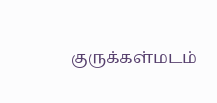குருக்கள்மடம்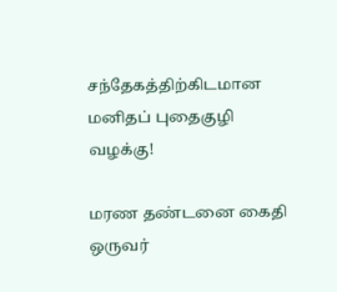சந்தேகத்திற்கிடமான மனிதப் புதைகுழி வழக்கு!

மரண தண்டனை கைதி ஒருவர்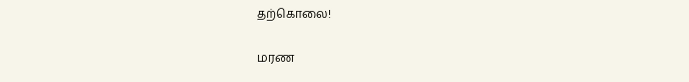தற்கொலை!

மரண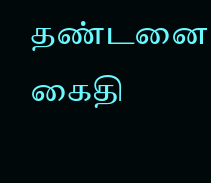தண்டனை கைதி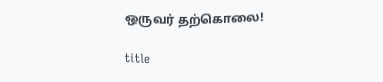ஒருவர் தற்கொலை!

title